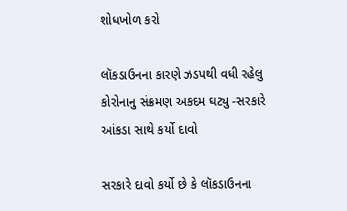શોધખોળ કરો

લૉકડાઉનના કારણે ઝડપથી વધી રહેલુ કોરોનાનુ સંક્રમણ અકદમ ઘટ્યુ -સરકારે આંકડા સાથે કર્યો દાવો

સરકારે દાવો કર્યો છે કે લૉકડાઉનના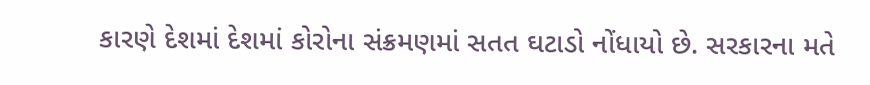કારણે દેશમાં દેશમાં કોરોના સંક્રમણમાં સતત ઘટાડો નોંધાયો છે. સરકારના મતે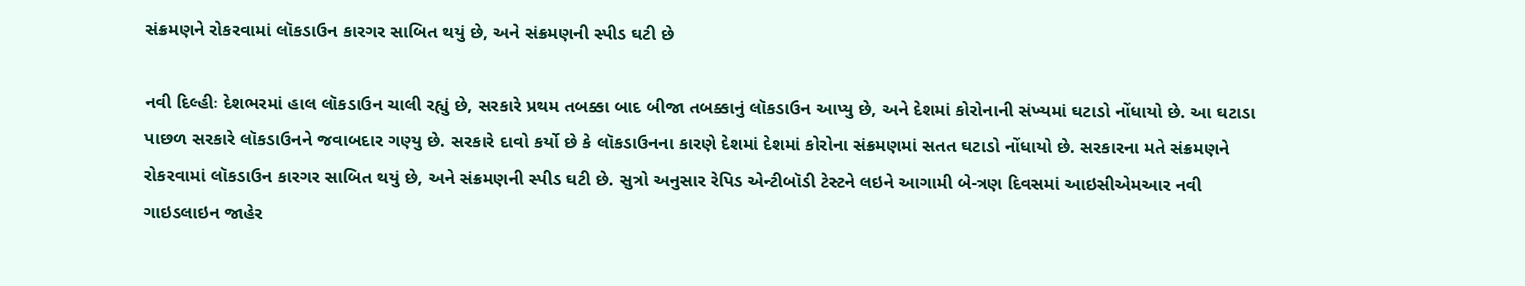સંક્રમણને રોકરવામાં લૉકડાઉન કારગર સાબિત થયું છે, અને સંક્રમણની સ્પીડ ઘટી છે

નવી દિલ્હીઃ દેશભરમાં હાલ લૉકડાઉન ચાલી રહ્યું છે, સરકારે પ્રથમ તબક્કા બાદ બીજા તબક્કાનું લૉકડાઉન આપ્યુ છે, અને દેશમાં કોરોનાની સંખ્યમાં ઘટાડો નોંધાયો છે. આ ઘટાડા પાછળ સરકારે લૉકડાઉનને જવાબદાર ગણ્યુ છે. સરકારે દાવો કર્યો છે કે લૉકડાઉનના કારણે દેશમાં દેશમાં કોરોના સંક્રમણમાં સતત ઘટાડો નોંધાયો છે. સરકારના મતે સંક્રમણને રોકરવામાં લૉકડાઉન કારગર સાબિત થયું છે, અને સંક્રમણની સ્પીડ ઘટી છે. સુત્રો અનુસાર રેપિડ એન્ટીબૉડી ટેસ્ટને લઇને આગામી બે-ત્રણ દિવસમાં આઇસીએમઆર નવી ગાઇડલાઇન જાહેર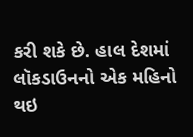કરી શકે છે. હાલ દેશમાં લૉકડાઉનનો એક મહિનો થઇ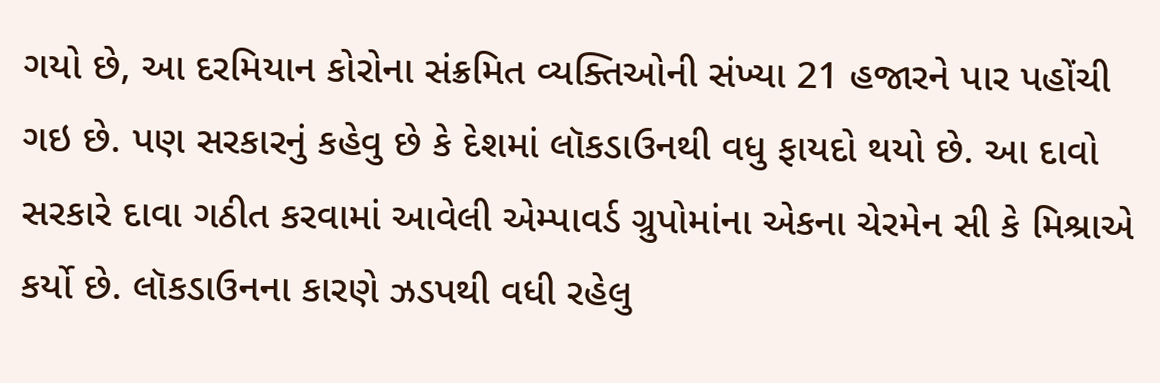ગયો છે, આ દરમિયાન કોરોના સંક્રમિત વ્યક્તિઓની સંખ્યા 21 હજારને પાર પહોંચી ગઇ છે. પણ સરકારનું કહેવુ છે કે દેશમાં લૉકડાઉનથી વધુ ફાયદો થયો છે. આ દાવો સરકારે દાવા ગઠીત કરવામાં આવેલી એમ્પાવર્ડ ગ્રુપોમાંના એકના ચેરમેન સી કે મિશ્રાએ કર્યો છે. લૉકડાઉનના કારણે ઝડપથી વધી રહેલુ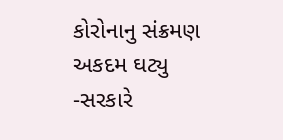કોરોનાનુ સંક્રમણ અકદમ ઘટ્યુ -સરકારે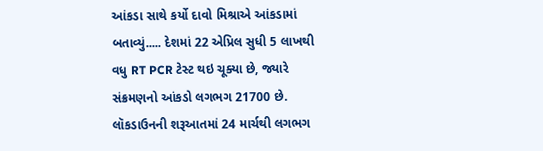આંકડા સાથે કર્યો દાવો મિશ્રાએ આંકડામાં બતાવ્યું..... દેશમાં 22 એપ્રિલ સુધી 5 લાખથી વધુ RT PCR ટેસ્ટ થઇ ચૂક્યા છે, જ્યારે સંક્રમણનો આંકડો લગભગ 21700 છે. લૉકડાઉનની શરૂઆતમાં 24 માર્ચથી લગભગ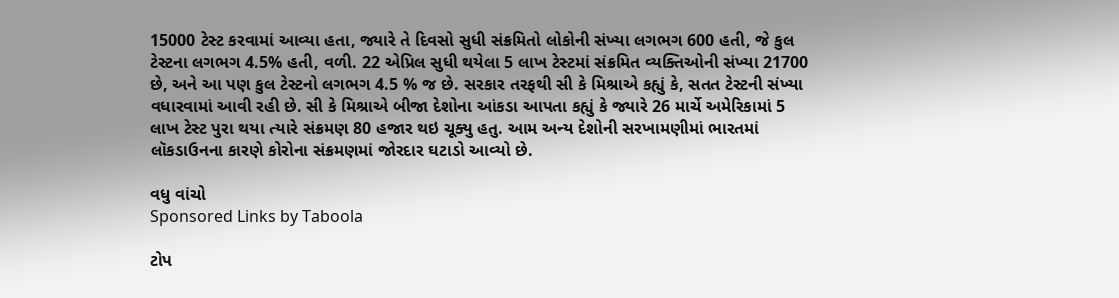15000 ટેસ્ટ કરવામાં આવ્યા હતા, જ્યારે તે દિવસો સુધી સંક્રમિતો લોકોની સંખ્યા લગભગ 600 હતી, જે કુલ ટેસ્ટના લગભગ 4.5% હતી, વળી. 22 એપ્રિલ સુધી થયેલા 5 લાખ ટેસ્ટમાં સંક્રમિત વ્યક્તિઓની સંખ્યા 21700 છે, અને આ પણ કુલ ટેસ્ટનો લગભગ 4.5 % જ છે. સરકાર તરફથી સી કે મિશ્રાએ કહ્યું કે, સતત ટેસ્ટની સંખ્યા વધારવામાં આવી રહી છે. સી કે મિશ્રાએ બીજા દેશોના આંકડા આપતા કહ્યું કે જ્યારે 26 માર્ચે અમેરિકામાં 5 લાખ ટેસ્ટ પુરા થયા ત્યારે સંક્રમણ 80 હજાર થઇ ચૂક્યુ હતુ. આમ અન્ય દેશોની સરખામણીમાં ભારતમાં લૉકડાઉનના કારણે કોરોના સંક્રમણમાં જોરદાર ઘટાડો આવ્યો છે.

વધુ વાંચો
Sponsored Links by Taboola

ટોપ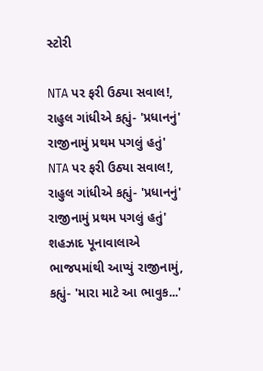સ્ટોરી

NTA પર ફરી ઉઠ્યા સવાલ!, રાહુલ ગાંધીએ કહ્યું- 'પ્રધાનનું' રાજીનામું પ્રથમ પગલું હતું'
NTA પર ફરી ઉઠ્યા સવાલ!, રાહુલ ગાંધીએ કહ્યું- 'પ્રધાનનું' રાજીનામું પ્રથમ પગલું હતું'
શહઝાદ પૂનાવાલાએ ભાજપમાંથી આપ્યું રાજીનામું, કહ્યું- 'મારા માટે આ ભાવુક...'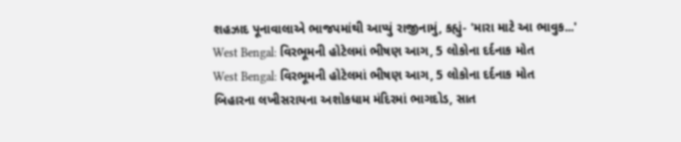શહઝાદ પૂનાવાલાએ ભાજપમાંથી આપ્યું રાજીનામું, કહ્યું- 'મારા માટે આ ભાવુક...'
West Bengal: વિરભૂમની હોટેલમાં ભીષણ આગ, 5 લોકોના દર્દનાક મોત
West Bengal: વિરભૂમની હોટેલમાં ભીષણ આગ, 5 લોકોના દર્દનાક મોત
બિહારના લખીસરાયના અશોકધામ મંદિરમાં ભાગદોડ, સાત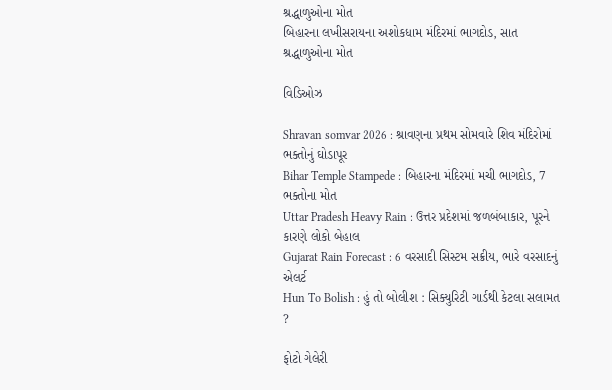શ્રદ્ધાળુઓના મોત
બિહારના લખીસરાયના અશોકધામ મંદિરમાં ભાગદોડ, સાત શ્રદ્ધાળુઓના મોત

વિડિઓઝ

Shravan somvar 2026 : શ્રાવણના પ્રથમ સોમવારે શિવ મંદિરોમાં ભક્તોનું ઘોડાપૂર
Bihar Temple Stampede : બિહારના મંદિરમાં મચી ભાગદોડ, 7 ભક્તોના મોત
Uttar Pradesh Heavy Rain : ઉત્તર પ્રદેશમાં જળબંબાકાર, પૂરને કારણે લોકો બેહાલ
Gujarat Rain Forecast : 6 વરસાદી સિસ્ટમ સક્રીય, ભારે વરસાદનું એલર્ટ
Hun To Bolish : હું તો બોલીશ : સિક્યુરિટી ગાર્ડથી કેટલા સલામત ?

ફોટો ગેલેરી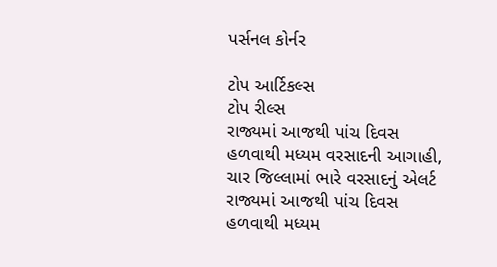પર્સનલ કોર્નર

ટોપ આર્ટિકલ્સ
ટોપ રીલ્સ
રાજ્યમાં આજથી પાંચ દિવસ હળવાથી મધ્યમ વરસાદની આગાહી, ચાર જિલ્લામાં ભારે વરસાદનું એલર્ટ
રાજ્યમાં આજથી પાંચ દિવસ હળવાથી મધ્યમ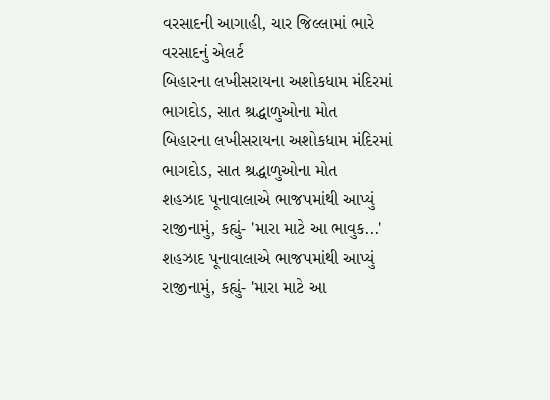વરસાદની આગાહી, ચાર જિલ્લામાં ભારે વરસાદનું એલર્ટ
બિહારના લખીસરાયના અશોકધામ મંદિરમાં ભાગદોડ, સાત શ્રદ્ધાળુઓના મોત
બિહારના લખીસરાયના અશોકધામ મંદિરમાં ભાગદોડ, સાત શ્રદ્ધાળુઓના મોત
શહઝાદ પૂનાવાલાએ ભાજપમાંથી આપ્યું રાજીનામું, કહ્યું- 'મારા માટે આ ભાવુક...'
શહઝાદ પૂનાવાલાએ ભાજપમાંથી આપ્યું રાજીનામું, કહ્યું- 'મારા માટે આ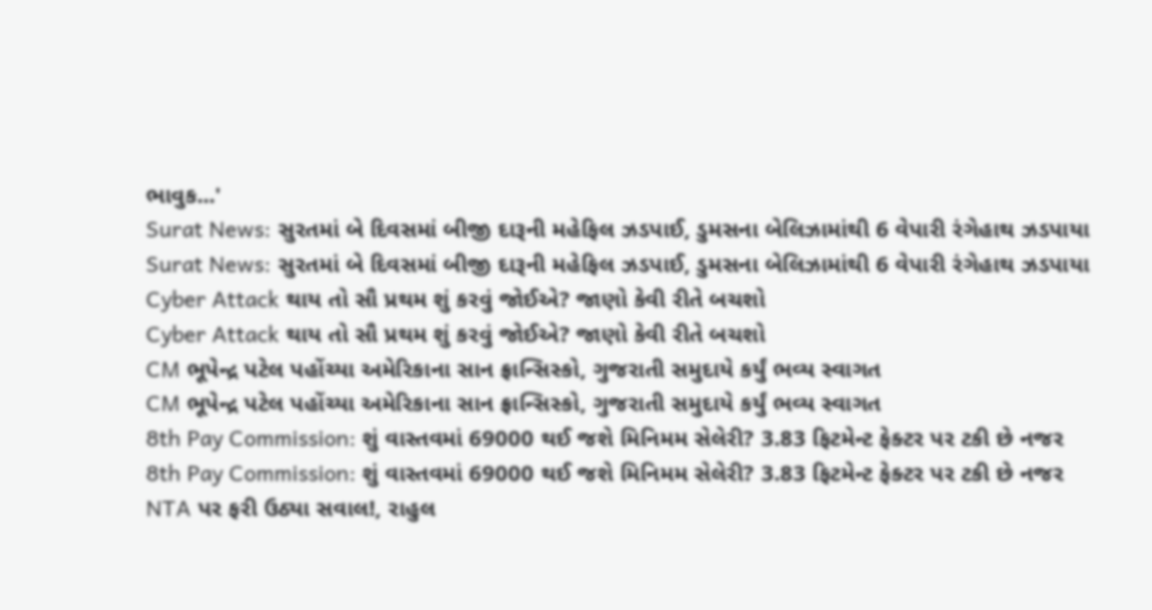ભાવુક...'
Surat News: સુરતમાં બે દિવસમાં બીજી દારૂની મહેફિલ ઝડપાઈ, ડુમસના બેલિઝામાંથી 6 વેપારી રંગેહાથ ઝડપાયા
Surat News: સુરતમાં બે દિવસમાં બીજી દારૂની મહેફિલ ઝડપાઈ, ડુમસના બેલિઝામાંથી 6 વેપારી રંગેહાથ ઝડપાયા
Cyber Attack થાય તો સૌ પ્રથમ શું કરવું જોઈએ? જાણો કેવી રીતે બચશો
Cyber Attack થાય તો સૌ પ્રથમ શું કરવું જોઈએ? જાણો કેવી રીતે બચશો
CM ભૂપેન્દ્ર પટેલ પહોંચ્યા અમેરિકાના સાન ફ્રાન્સિસ્કો, ગુજરાતી સમુદાયે કર્યું ભવ્ય સ્વાગત
CM ભૂપેન્દ્ર પટેલ પહોંચ્યા અમેરિકાના સાન ફ્રાન્સિસ્કો, ગુજરાતી સમુદાયે કર્યું ભવ્ય સ્વાગત
8th Pay Commission: શું વાસ્તવમાં 69000 થઈ જશે મિનિમમ સેલેરી? 3.83 ફિટમેન્ટ ફેક્ટર પર ટકી છે નજર
8th Pay Commission: શું વાસ્તવમાં 69000 થઈ જશે મિનિમમ સેલેરી? 3.83 ફિટમેન્ટ ફેક્ટર પર ટકી છે નજર
NTA પર ફરી ઉઠ્યા સવાલ!, રાહુલ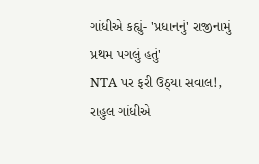ગાંધીએ કહ્યું- 'પ્રધાનનું' રાજીનામું પ્રથમ પગલું હતું'
NTA પર ફરી ઉઠ્યા સવાલ!, રાહુલ ગાંધીએ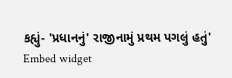કહ્યું- 'પ્રધાનનું' રાજીનામું પ્રથમ પગલું હતું'
Embed widget